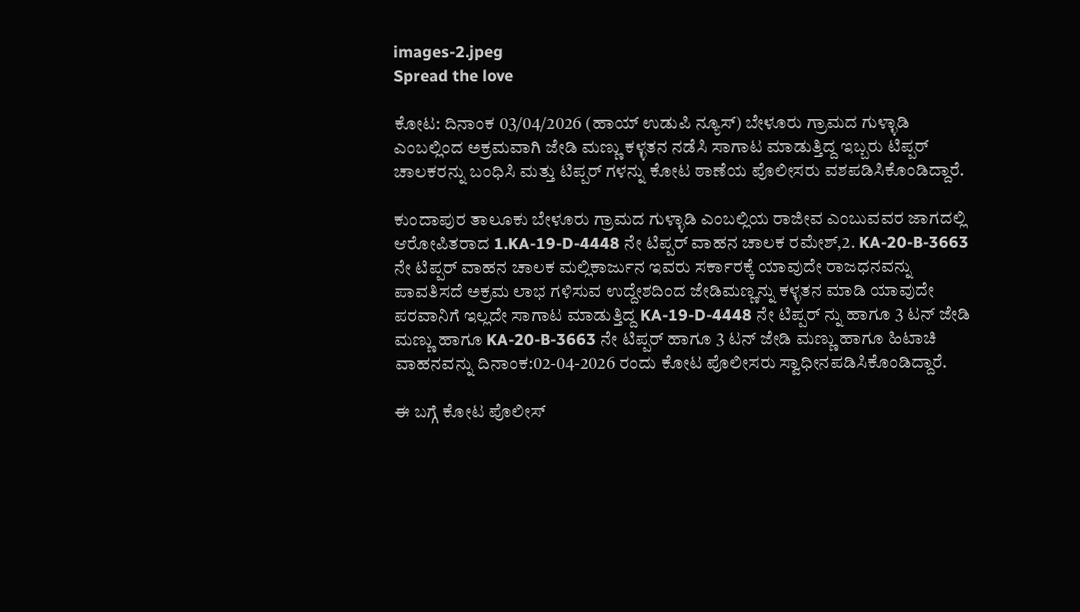images-2.jpeg
Spread the love

ಕೋಟ: ದಿನಾಂಕ 03/04/2026 (ಹಾಯ್ ಉಡುಪಿ ನ್ಯೂಸ್) ಬೇಳೂರು ಗ್ರಾಮದ ಗುಳ್ಳಾಡಿ ಎಂಬಲ್ಲಿಂದ ಅಕ್ರಮವಾಗಿ ಜೇಡಿ ಮಣ್ಣು ಕಳ್ಳತನ ನಡೆಸಿ ಸಾಗಾಟ ಮಾಡುತ್ತಿದ್ದ ಇಬ್ಬರು ಟಿಪ್ಪರ್ ಚಾಲಕರನ್ನು ಬಂಧಿಸಿ ಮತ್ತು ಟಿಪ್ಪರ್ ಗಳನ್ನು ಕೋಟ ಠಾಣೆಯ ಪೊಲೀಸರು ವಶಪಡಿಸಿಕೊಂಡಿದ್ದಾರೆ.

ಕುಂದಾಪುರ ತಾಲೂಕು ಬೇಳೂರು ಗ್ರಾಮದ ಗುಳ್ಳಾಡಿ ಎಂಬಲ್ಲಿಯ ರಾಜೀವ ಎಂಬುವವರ ಜಾಗದಲ್ಲಿ ಆರೋಪಿತರಾದ 1.KA-19-D-4448 ನೇ ಟಿಪ್ಪರ್ ವಾಹನ ಚಾಲಕ ರಮೇಶ್,2. KA-20-B-3663 ನೇ ಟಿಪ್ಪರ್ ವಾಹನ ಚಾಲಕ ಮಲ್ಲಿಕಾರ್ಜುನ ಇವರು ಸರ್ಕಾರಕ್ಕೆ ಯಾವುದೇ ರಾಜಧನವನ್ನು ಪಾವತಿಸದೆ ಅಕ್ರಮ ಲಾಭ ಗಳಿಸುವ ಉದ್ದೇಶದಿಂದ ಜೇಡಿಮಣ್ಣನ್ನು ಕಳ್ಳತನ ಮಾಡಿ ಯಾವುದೇ ಪರವಾನಿಗೆ ಇಲ್ಲದೇ ಸಾಗಾಟ ಮಾಡುತ್ತಿದ್ದ KA-19-D-4448 ನೇ ಟಿಪ್ಪರ್ ನ್ನು ಹಾಗೂ 3 ಟನ್ ಜೇಡಿ ಮಣ್ಣು ಹಾಗೂ KA-20-B-3663 ನೇ ಟಿಪ್ಪರ್ ಹಾಗೂ 3 ಟನ್ ಜೇಡಿ ಮಣ್ಣು ಹಾಗೂ ಹಿಟಾಚಿ ವಾಹನವನ್ನು ದಿನಾಂಕ:02-04-2026 ರಂದು ಕೋಟ ಪೊಲೀಸರು ಸ್ವಾಧೀನಪಡಿಸಿಕೊಂಡಿದ್ದಾರೆ.

ಈ ಬಗ್ಗೆ ಕೋಟ ಪೊಲೀಸ್‌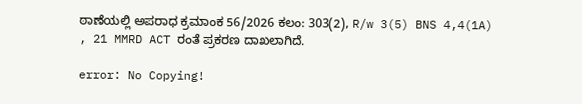ಠಾಣೆಯಲ್ಲಿ ಅಪರಾಧ ಕ್ರಮಾಂಕ 56/2026 ಕಲಂ: 303(2), R/w 3(5) BNS 4,4(1A) , 21 MMRD ACT ರಂತೆ ಪ್ರಕರಣ ದಾಖಲಾಗಿದೆ.

error: No Copying!